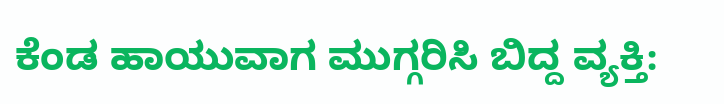ಕೆಂಡ ಹಾಯುವಾಗ ಮುಗ್ಗರಿಸಿ ಬಿದ್ದ ವ್ಯಕ್ತಿ: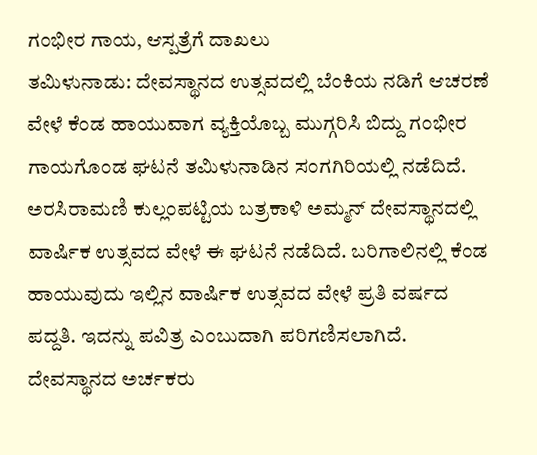ಗಂಭೀರ ಗಾಯ, ಆಸ್ಪತ್ರೆಗೆ ದಾಖಲು
ತಮಿಳುನಾಡು: ದೇವಸ್ಥಾನದ ಉತ್ಸವದಲ್ಲಿ ಬೆಂಕಿಯ ನಡಿಗೆ ಆಚರಣೆ ವೇಳೆ ಕೆಂಡ ಹಾಯುವಾಗ ವ್ಯಕ್ತಿಯೊಬ್ಬ ಮುಗ್ಗರಿಸಿ ಬಿದ್ದು ಗಂಭೀರ ಗಾಯಗೊಂಡ ಘಟನೆ ತಮಿಳುನಾಡಿನ ಸಂಗಗಿರಿಯಲ್ಲಿ ನಡೆದಿದೆ.
ಅರಸಿರಾಮಣಿ ಕುಲ್ಲಂಪಟ್ಟಿಯ ಬತ್ರಕಾಳಿ ಅಮ್ಮನ್ ದೇವಸ್ಥಾನದಲ್ಲಿ ವಾರ್ಷಿಕ ಉತ್ಸವದ ವೇಳೆ ಈ ಘಟನೆ ನಡೆದಿದೆ. ಬರಿಗಾಲಿನಲ್ಲಿ ಕೆಂಡ ಹಾಯುವುದು ಇಲ್ಲಿನ ವಾರ್ಷಿಕ ಉತ್ಸವದ ವೇಳೆ ಪ್ರತಿ ವರ್ಷದ ಪದ್ದತಿ. ಇದನ್ನು ಪವಿತ್ರ ಎಂಬುದಾಗಿ ಪರಿಗಣಿಸಲಾಗಿದೆ. ದೇವಸ್ಥಾನದ ಅರ್ಚಕರು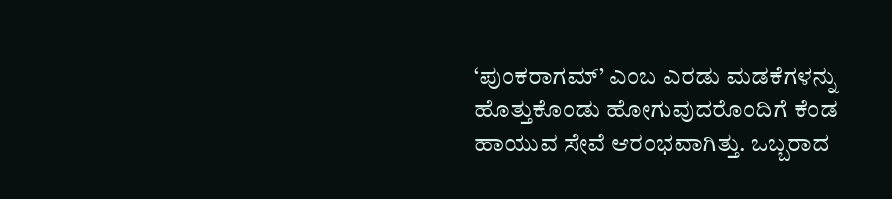‘ಪುಂಕರಾಗಮ್’ ಎಂಬ ಎರಡು ಮಡಕೆಗಳನ್ನು ಹೊತ್ತುಕೊಂಡು ಹೋಗುವುದರೊಂದಿಗೆ ಕೆಂಡ ಹಾಯುವ ಸೇವೆ ಆರಂಭವಾಗಿತ್ತು. ಒಬ್ಬರಾದ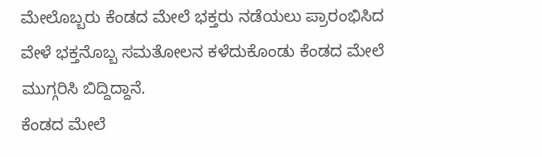ಮೇಲೊಬ್ಬರು ಕೆಂಡದ ಮೇಲೆ ಭಕ್ತರು ನಡೆಯಲು ಪ್ರಾರಂಭಿಸಿದ ವೇಳೆ ಭಕ್ತನೊಬ್ಬ ಸಮತೋಲನ ಕಳೆದುಕೊಂಡು ಕೆಂಡದ ಮೇಲೆ ಮುಗ್ಗರಿಸಿ ಬಿದ್ದಿದ್ದಾನೆ.
ಕೆಂಡದ ಮೇಲೆ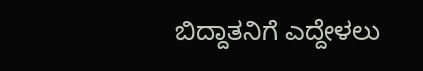ಬಿದ್ದಾತನಿಗೆ ಎದ್ದೇಳಲು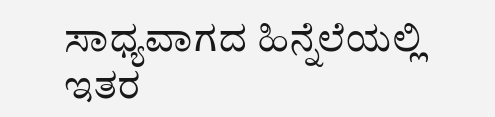ಸಾಧ್ಯವಾಗದ ಹಿನ್ನೆಲೆಯಲ್ಲಿ ಇತರ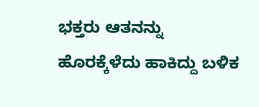ಭಕ್ತರು ಆತನನ್ನು ಹೊರಕ್ಕೆಳೆದು ಹಾಕಿದ್ದು ಬಳಿಕ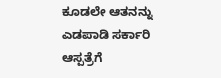ಕೂಡಲೇ ಆತನನ್ನು ಎಡಪಾಡಿ ಸರ್ಕಾರಿ ಆಸ್ಪತ್ರೆಗೆ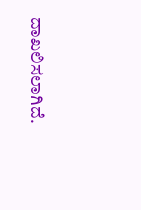ದಾಖಲಿಸಲಾಗಿದೆ.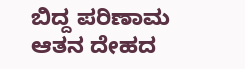ಬಿದ್ದ ಪರಿಣಾಮ ಆತನ ದೇಹದ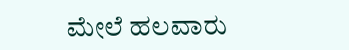ಮೇಲೆ ಹಲವಾರು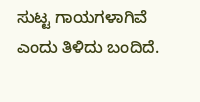ಸುಟ್ಟ ಗಾಯಗಳಾಗಿವೆ ಎಂದು ತಿಳಿದು ಬಂದಿದೆ.